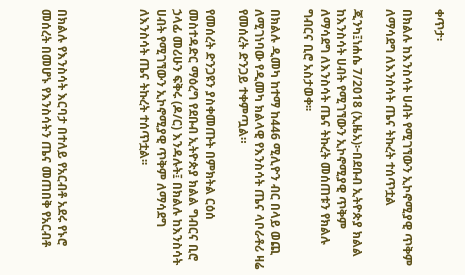ቀጥታ፡

በክልሉ ከእንስሳት ሀብት የሚገኘውን ኢኮኖሚያዊ ጥቅም ለማሳደግ ለእንስሳት ጤና ትኩረት ተሰጥቷል

ጂንካ፤ነሐሴ 7/2018 (ኢዜአ)፦በደቡብ ኢትዮጵያ ክልል ከእንስሳት ሀብት የሚገኘውን ኢኮኖሚያዊ ጥቅም ለማሳደግ ለእንስሳት ጤና ትኩረት መሰጠቱን የክልሉ ግብርና ቢሮ አስታወቀ፡፡

በክልሉ ዲመካ ከተማ ከ446 ሚሊዮን ብር በላይ ወጪ ለሚገነባው የዲመካ ክልላዊ የእንስሳት ጤና ላቦራቶሪ ዛሬ የመሰረት ድንጋይ ተቀምጧል።

የመሰረት ድንጋዩን ያስቀመጡት በምክትል ርዕሰ መስተዳድር ማዕረግ የደቡብ ኢትዮጵያ ክልል ግብርና ቢሮ ኃላፊ መሪሁን ፍቅሩ (ዶ/ር) እንዳሉት፤ በክልሉ ከእንስሳት ሀብት የሚገኘውን ኢኮኖሚያዊ ጥቅም ለማሳደግ ለእንስሳት ጤና ትኩረት ተሰጥቷል፡፡




በክልሉ የእንስሳት እርባታ በተለይ የአርብቶ አደሩ የኑሮ መሰረት በመሆኑ የእንስሳትን ጤና መጠበቅ የአርብቶ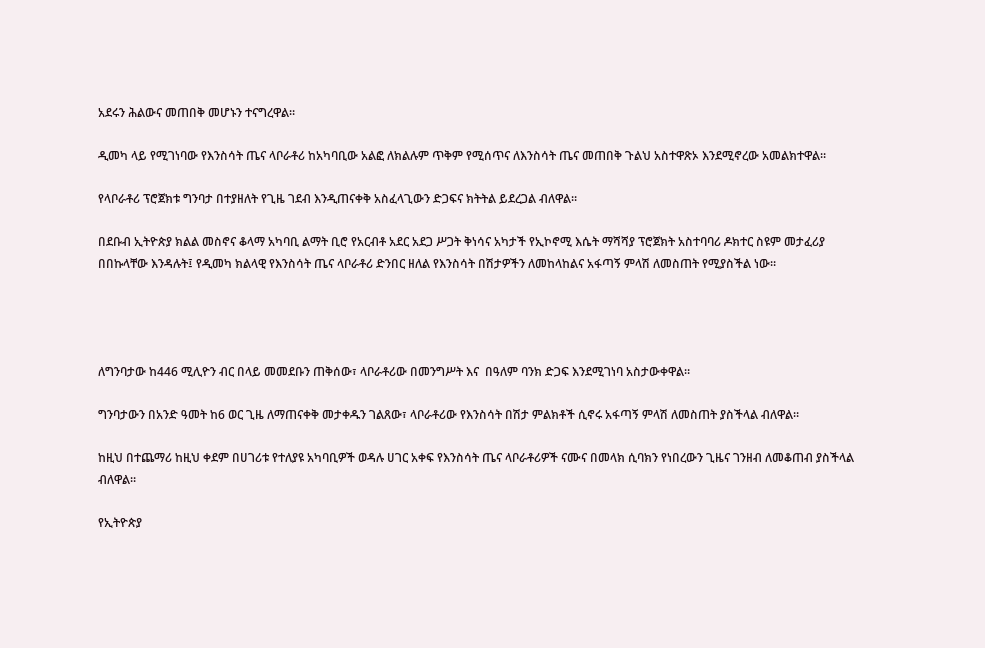አደሩን ሕልውና መጠበቅ መሆኑን ተናግረዋል።

ዲመካ ላይ የሚገነባው የእንስሳት ጤና ላቦራቶሪ ከአካባቢው አልፎ ለክልሉም ጥቅም የሚሰጥና ለእንስሳት ጤና መጠበቅ ጉልህ አስተዋጽኦ እንደሚኖረው አመልክተዋል።

የላቦራቶሪ ፕሮጀክቱ ግንባታ በተያዘለት የጊዜ ገደብ እንዲጠናቀቅ አስፈላጊውን ድጋፍና ክትትል ይደረጋል ብለዋል።

በደቡብ ኢትዮጵያ ክልል መስኖና ቆላማ አካባቢ ልማት ቢሮ የአርብቶ አደር አደጋ ሥጋት ቅነሳና አካታች የኢኮኖሚ እሴት ማሻሻያ ፕሮጀክት አስተባባሪ ዶክተር ስዩም መታፈሪያ በበኩላቸው እንዳሉት፤ የዲመካ ክልላዊ የእንስሳት ጤና ላቦራቶሪ ድንበር ዘለል የእንስሳት በሽታዎችን ለመከላከልና አፋጣኝ ምላሽ ለመስጠት የሚያስችል ነው።




ለግንባታው ከ446 ሚሊዮን ብር በላይ መመደቡን ጠቅሰው፣ ላቦራቶሪው በመንግሥት እና  በዓለም ባንክ ድጋፍ እንደሚገነባ አስታውቀዋል።

ግንባታውን በአንድ ዓመት ከ6 ወር ጊዜ ለማጠናቀቅ መታቀዱን ገልጸው፣ ላቦራቶሪው የእንስሳት በሽታ ምልክቶች ሲኖሩ አፋጣኝ ምላሽ ለመስጠት ያስችላል ብለዋል።

ከዚህ በተጨማሪ ከዚህ ቀደም በሀገሪቱ የተለያዩ አካባቢዎች ወዳሉ ሀገር አቀፍ የእንስሳት ጤና ላቦራቶሪዎች ናሙና በመላክ ሲባክን የነበረውን ጊዜና ገንዘብ ለመቆጠብ ያስችላል ብለዋል።

የኢትዮጵያ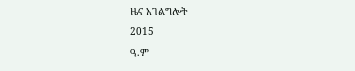ዜና አገልግሎት
2015
ዓ.ም